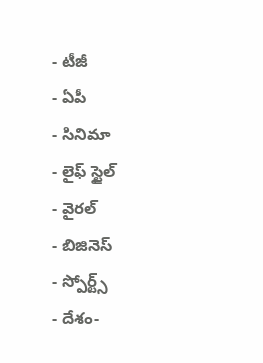- టీజీ
- ఏపీ
- సినిమా
- లైఫ్ స్టైల్
- వైరల్
- బిజినెస్
- స్పోర్ట్స్
- దేశం-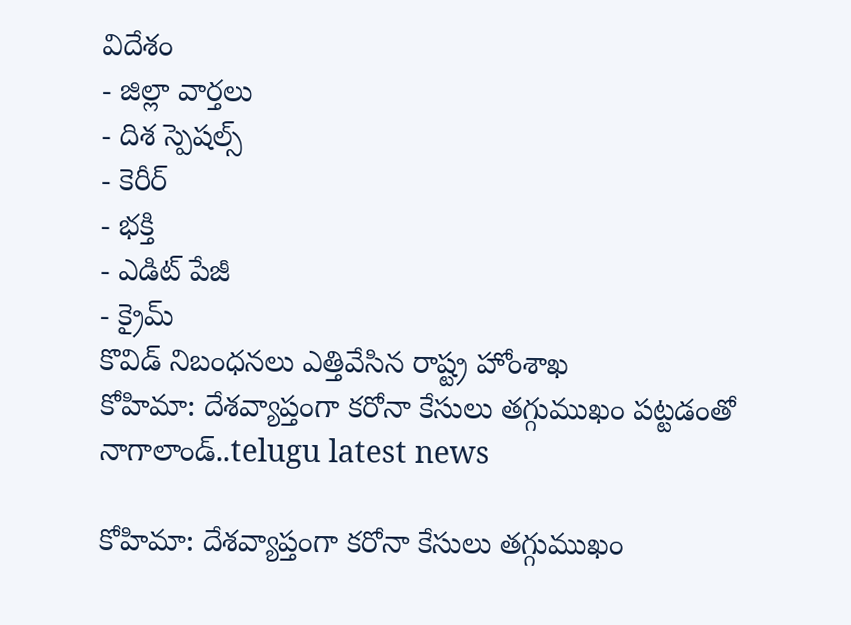విదేశం
- జిల్లా వార్తలు
- దిశ స్పెషల్స్
- కెరీర్
- భక్తి
- ఎడిట్ పేజీ
- క్రైమ్
కొవిడ్ నిబంధనలు ఎత్తివేసిన రాష్ట్ర హోంశాఖ
కోహిమా: దేశవ్యాప్తంగా కరోనా కేసులు తగ్గుముఖం పట్టడంతో నాగాలాండ్..telugu latest news

కోహిమా: దేశవ్యాప్తంగా కరోనా కేసులు తగ్గుముఖం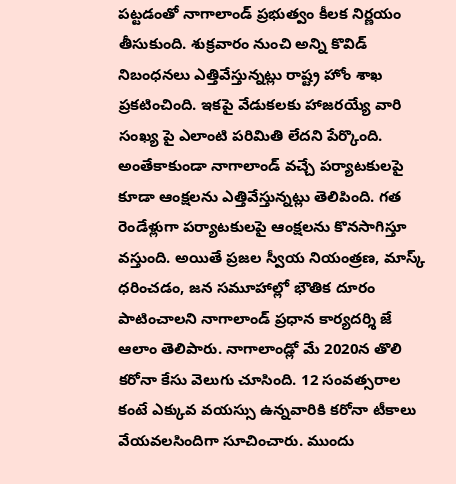పట్టడంతో నాగాలాండ్ ప్రభుత్వం కీలక నిర్ణయం తీసుకుంది. శుక్రవారం నుంచి అన్ని కొవిడ్ నిబంధనలు ఎత్తివేస్తున్నట్లు రాష్ట్ర హోం శాఖ ప్రకటించింది. ఇకపై వేడుకలకు హాజరయ్యే వారి సంఖ్య పై ఎలాంటి పరిమితి లేదని పేర్కొంది. అంతేకాకుండా నాగాలాండ్ వచ్చే పర్యాటకులపై కూడా ఆంక్షలను ఎత్తివేస్తున్నట్లు తెలిపింది. గత రెండేళ్లుగా పర్యాటకులపై ఆంక్షలను కొనసాగిస్తూ వస్తుంది. అయితే ప్రజల స్వీయ నియంత్రణ, మాస్క్ ధరించడం, జన సమూహాల్లో భౌతిక దూరం పాటించాలని నాగాలాండ్ ప్రధాన కార్యదర్శి జే ఆలాం తెలిపారు. నాగాలాండ్లో మే 2020న తొలి కరోనా కేసు వెలుగు చూసింది. 12 సంవత్సరాల కంటే ఎక్కువ వయస్సు ఉన్నవారికి కరోనా టీకాలు వేయవలసిందిగా సూచించారు. ముందు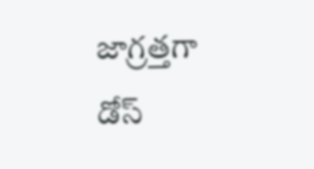జాగ్రత్తగా డోస్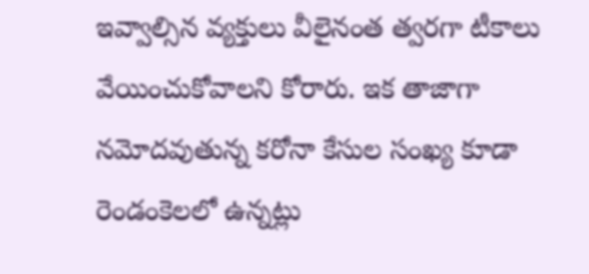ఇవ్వాల్సిన వ్యక్తులు వీలైనంత త్వరగా టీకాలు వేయించుకోవాలని కోరారు. ఇక తాజాగా నమోదవుతున్న కరోనా కేసుల సంఖ్య కూడా రెండంకెలలో ఉన్నట్లు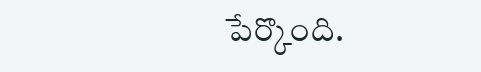పేర్కొంది.